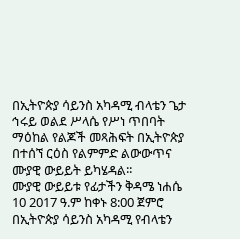በኢትዮጵያ ሳይንስ አካዳሚ ብላቴን ጌታ ኅሩይ ወልደ ሥላሴ የሥነ ጥበባት ማዕከል የልጆች መጻሕፍት በኢትዮጵያ በተሰኘ ርዕስ የልምምድ ልውውጥና ሙያዊ ውይይት ይካሄዳል፡፡
ሙያዊ ውይይቱ የፊታችን ቅዳሜ ነሐሴ 10 2017 ዓ.ም ከቀኑ 8:00 ጀምሮ በኢትዮጵያ ሳይንስ አካዳሚ የብላቴን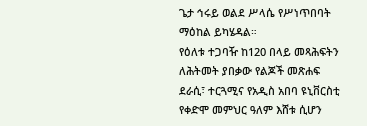ጌታ ኅሩይ ወልደ ሥላሴ የሥነጥበባት ማዕከል ይካሄዳል።
የዕለቱ ተጋባዥ ከ120 በላይ መጻሕፍትን ለሕትመት ያበቃው የልጆች መጽሐፍ ደራሲ፣ ተርጓሚና የአዲስ አበባ ዩኒቨርስቲ የቀድሞ መምህር ዓለም እሸቱ ሲሆን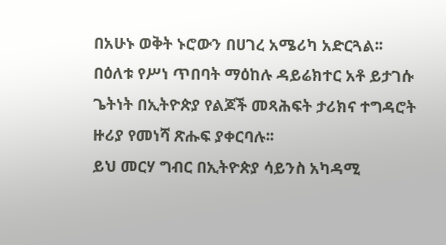በአሁኑ ወቅት ኑሮውን በሀገረ አሜሪካ አድርጓል፡፡
በዕለቱ የሥነ ጥበባት ማዕከሉ ዳይሬክተር አቶ ይታገሱ ጌትነት በኢትዮጵያ የልጆች መጻሕፍት ታሪክና ተግዳሮት ዙሪያ የመነሻ ጽሑፍ ያቀርባሉ፡፡
ይህ መርሃ ግብር በኢትዮጵያ ሳይንስ አካዳሚ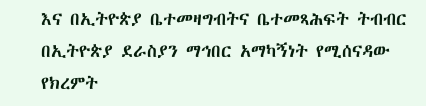እና በኢትዮጵያ ቤተመዛግብትና ቤተመጻሕፍት ትብብር በኢትዮጵያ ደራስያን ማኅበር አማካኝነት የሚሰናዳው የክረምት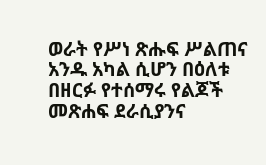ወራት የሥነ ጽሑፍ ሥልጠና አንዱ አካል ሲሆን በዕለቱ በዘርፉ የተሰማሩ የልጆች መጽሐፍ ደራሲያንና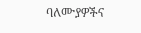ባለሙያዎችና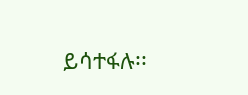ይሳተፋሉ፡፡